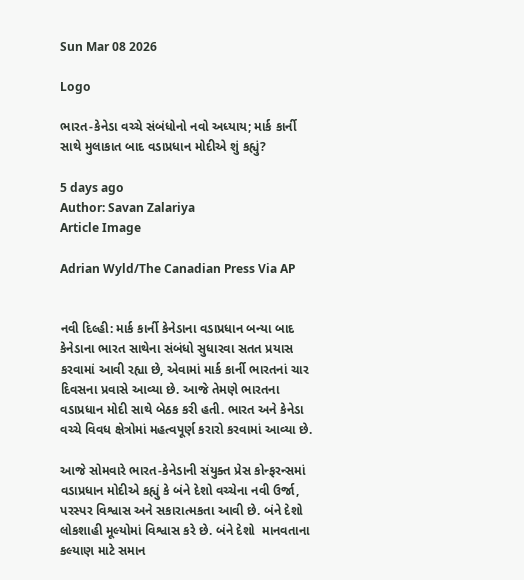Sun Mar 08 2026

Logo

ભારત-કેનેડા વચ્ચે સંબંધોનો નવો અધ્યાય; માર્ક કાર્ની સાથે મુલાકાત બાદ વડાપ્રધાન મોદીએ શું કહ્યું?

5 days ago
Author: Savan Zalariya
Article Image

Adrian Wyld/The Canadian Press Via AP


નવી દિલ્હી: માર્ક કાર્ની કેનેડાના વડાપ્રધાન બન્યા બાદ કેનેડાના ભારત સાથેના સંબંધો સુધારવા સતત પ્રયાસ કરવામાં આવી રહ્યા છે, એવામાં માર્ક કાર્ની ભારતનાં ચાર દિવસના પ્રવાસે આવ્યા છે. આજે તેમણે ભારતના વડાપ્રધાન મોદી સાથે બેઠક કરી હતી. ભારત અને કેનેડા વચ્ચે વિવધ ક્ષેત્રોમાં મહત્વપૂર્ણ કરારો કરવામાં આવ્યા છે.

આજે સોમવારે ભારત-કેનેડાની સંયુક્ત પ્રેસ કોન્ફરન્સમાં વડાપ્રધાન મોદીએ કહ્યું કે બંને દેશો વચ્ચેના નવી ઉર્જા, પરસ્પર વિશ્વાસ અને સકારાત્મકતા આવી છે. બંને દેશો લોકશાહી મૂલ્યોમાં વિશ્વાસ કરે છે. બંને દેશો  માનવતાના કલ્યાણ માટે સમાન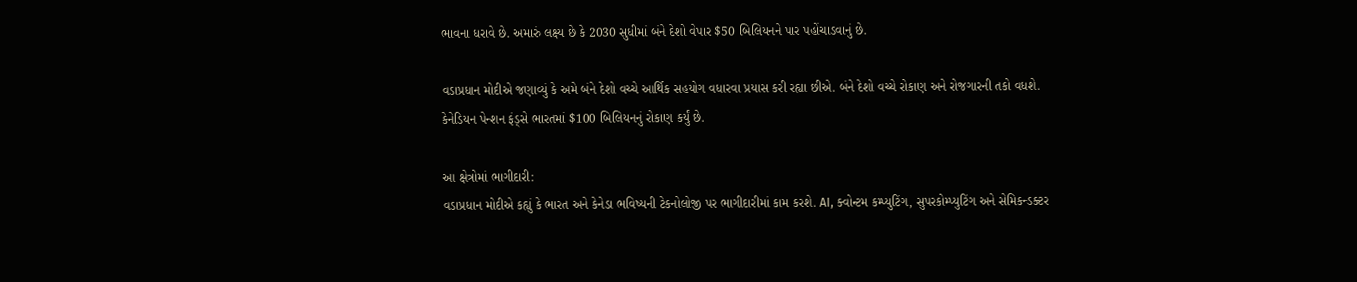ભાવના ધરાવે છે. અમારું લક્ષ્ય છે કે 2030 સુધીમાં બંને દેશો વેપાર $50 બિલિયનને પાર પહોંચાડવાનું છે.

વડાપ્રધાન મોદીએ જણાવ્યું કે અમે બંને દેશો વચ્ચે આર્થિક સહયોગ વધારવા પ્રયાસ કરી રહ્યા છીએ. બંને દેશો વચ્ચે રોકાણ અને રોજગારની તકો વધશે. કેનેડિયન પેન્શન ફંડ્સે ભારતમાં $100 બિલિયનનું રોકાણ કર્યું છે.

આ ક્ષેત્રોમાં ભાગીદારી:
વડાપ્રધાન મોદીએ કહ્યું કે ભારત અને કેનેડા ભવિષ્યની ટેકનોલોજી પર ભાગીદારીમાં કામ કરશે. AI, ક્વોન્ટમ કમ્પ્યુટિંગ, સુપરકોમ્પ્યુટિંગ અને સેમિકન્ડક્ટર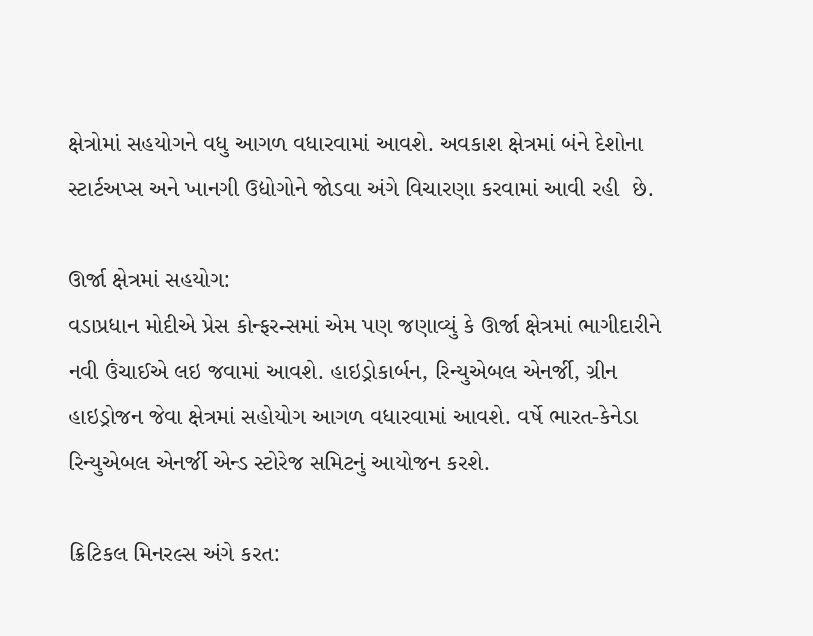ક્ષેત્રોમાં સહયોગને વધુ આગળ વધારવામાં આવશે. અવકાશ ક્ષેત્રમાં બંને દેશોના સ્ટાર્ટઅપ્સ અને ખાનગી ઉદ્યોગોને જોડવા અંગે વિચારણા કરવામાં આવી રહી  છે.

ઊર્જા ક્ષેત્રમાં સહયોગ:
વડાપ્રધાન મોદીએ પ્રેસ કોન્ફરન્સમાં એમ પણ જણાવ્યું કે ઊર્જા ક્ષેત્રમાં ભાગીદારીને નવી ઉંચાઈએ લઇ જવામાં આવશે. હાઇડ્રોકાર્બન, રિન્યુએબલ એનર્જી, ગ્રીન હાઇડ્રોજન જેવા ક્ષેત્રમાં સહોયોગ આગળ વધારવામાં આવશે. વર્ષે ભારત-કેનેડા રિન્યુએબલ એનર્જી એન્ડ સ્ટોરેજ સમિટનું આયોજન કરશે.

ક્રિટિકલ મિનરલ્સ અંગે કરત: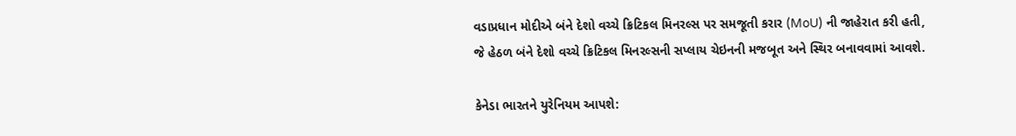વડાપ્રધાન મોદીએ બંને દેશો વચ્ચે ક્રિટિકલ મિનરલ્સ પર સમજૂતી કરાર (MoU) ની જાહેરાત કરી હતી, જે હેઠળ બંને દેશો વચ્ચે ક્રિટિકલ મિનરલ્સની સપ્લાય ચેઇનની મજબૂત અને સ્થિર બનાવવામાં આવશે.

કેનેડા ભારતને યુરેનિયમ આપશે: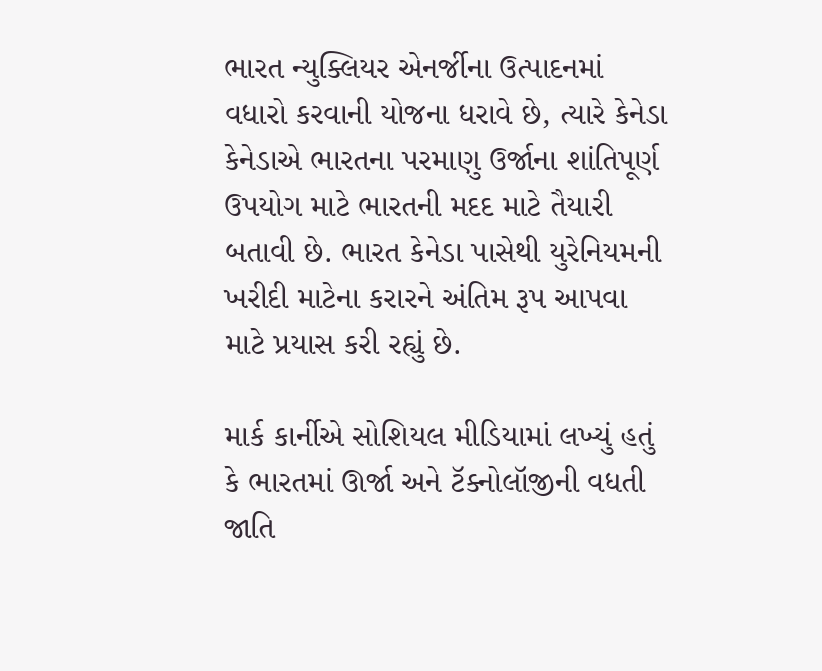ભારત ન્યુક્લિયર એનર્જીના ઉત્પાદનમાં વધારો કરવાની યોજના ધરાવે છે, ત્યારે કેનેડા કેનેડાએ ભારતના પરમાણુ ઉર્જાના શાંતિપૂર્ણ ઉપયોગ માટે ભારતની મદદ માટે તૈયારી બતાવી છે. ભારત કેનેડા પાસેથી યુરેનિયમની ખરીદી માટેના કરારને અંતિમ રૂપ આપવા માટે પ્રયાસ કરી રહ્યું છે.

માર્ક કાર્નીએ સોશિયલ મીડિયામાં લખ્યું હતું કે ભારતમાં ઊર્જા અને ટૅક્નોલૉજીની વધતી જાતિ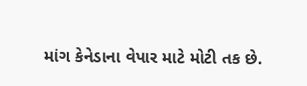માંગ કેનેડાના વેપાર માટે મોટી તક છે.